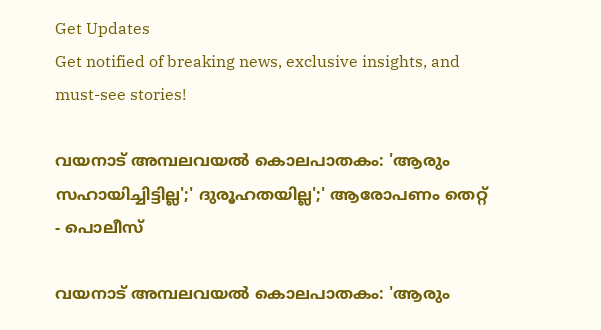Get Updates
Get notified of breaking news, exclusive insights, and must-see stories!

വയനാട് അമ്പലവയല്‍ കൊലപാതകം: 'ആരും സഹായിച്ചിട്ടില്ല';' ദുരൂഹതയില്ല';' ആരോപണം തെറ്റ് - പൊലീസ്

വയനാട് അമ്പലവയല്‍ കൊലപാതകം: 'ആരും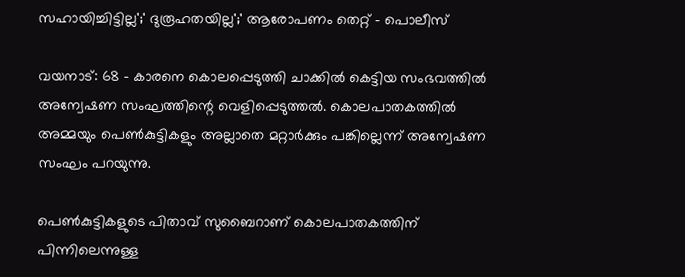സഹായിച്ചിട്ടില്ല';' ദുരൂഹതയില്ല';' ആരോപണം തെറ്റ് - പൊലീസ്

വയനാട്: 68 - കാരനെ കൊലപ്പെടുത്തി ചാക്കിൽ കെട്ടിയ സംഭവത്തിൽ അന്വേഷണ സംഘത്തിന്റെ വെളിപ്പെടുത്തൽ. കൊലപാതകത്തിൽ അമ്മയും പെൺകുട്ടികളും അല്ലാതെ മറ്റാർക്കും പങ്കില്ലെന്ന് അന്വേഷണ സംഘം പറയുന്നു.

പെൺകുട്ടികളുടെ പിതാവ് സുബൈറാണ് കൊലപാതകത്തിന് പിന്നിലെന്നുള്ള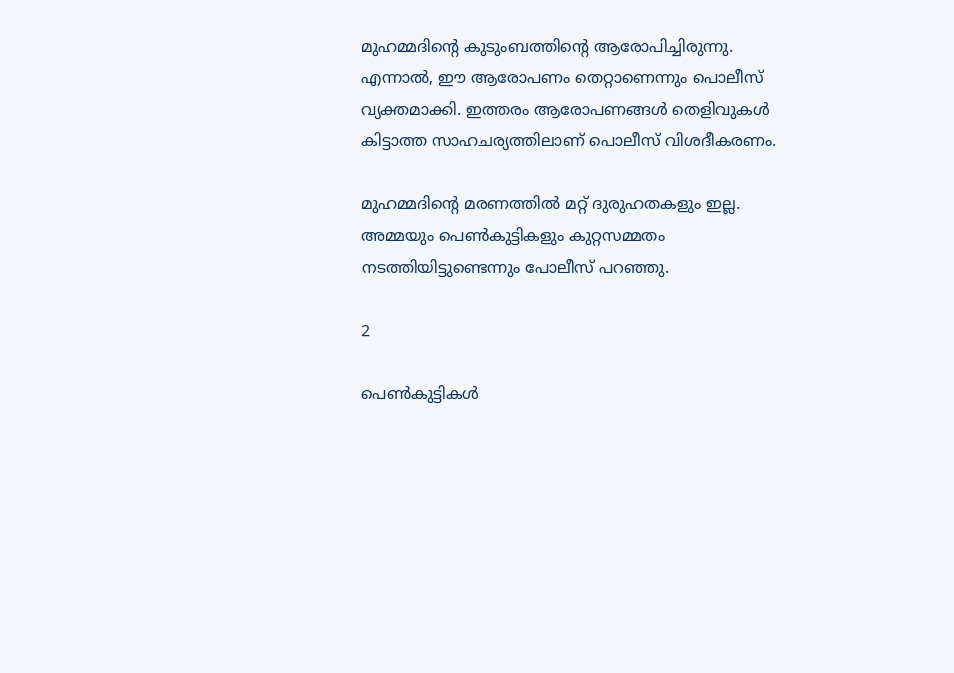മുഹമ്മദിന്‍റെ കുടുംബത്തിന്‍റെ ആരോപിച്ചിരുന്നു. എന്നാൽ, ഈ ആരോപണം തെറ്റാണെന്നും പൊലീസ് വ്യക്തമാക്കി. ഇത്തരം ആരോപണങ്ങൾ തെളിവുകൾ കിട്ടാത്ത സാഹചര്യത്തിലാണ് പൊലീസ് വിശദീകരണം.

മുഹമ്മദിന്‍റെ മരണത്തിൽ മറ്റ് ദുരുഹതകളും ഇല്ല. അമ്മയും പെൺകുട്ടികളും കുറ്റസമ്മതം നടത്തിയിട്ടുണ്ടെന്നും പോലീസ് പറഞ്ഞു.

2

പെൺകുട്ടികൾ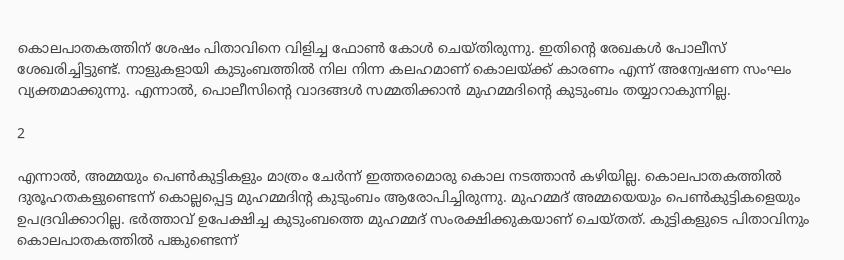കൊലപാതകത്തിന് ശേഷം പിതാവിനെ വിളിച്ച ഫോൺ കോൾ ചെയ്തിരുന്നു. ഇതിന്റെ രേഖകൾ പോലീസ് ശേഖരിച്ചിട്ടുണ്ട്. നാളുകളായി കുടുംബത്തിൽ നില നിന്ന കലഹമാണ് കൊലയ്ക്ക് കാരണം എന്ന് അന്വേഷണ സംഘം വ്യക്തമാക്കുന്നു. എന്നാൽ, പൊലീസിന്റെ വാദങ്ങൾ സമ്മതിക്കാൻ മുഹമ്മദിന്റെ കുടുംബം തയ്യാറാകുന്നില്ല.

2

എന്നാൽ, അമ്മയും പെൺകുട്ടികളും മാത്രം ചേർന്ന് ഇത്തരമൊരു കൊല നടത്താൻ കഴിയില്ല. കൊലപാതകത്തിൽ ദുരൂഹതകളുണ്ടെന്ന് കൊല്ലപ്പെട്ട മുഹമ്മദിന്‍റ കുടുംബം ആരോപിച്ചിരുന്നു. മുഹമ്മദ് അമ്മയെയും പെൺകുട്ടികളെയും ഉപദ്രവിക്കാറില്ല. ഭർത്താവ് ഉപേക്ഷിച്ച കുടുംബത്തെ മുഹമ്മദ് സംരക്ഷിക്കുകയാണ് ചെയ്തത്. കുട്ടികളുടെ പിതാവിനും കൊലപാതകത്തിൽ പങ്കുണ്ടെന്ന്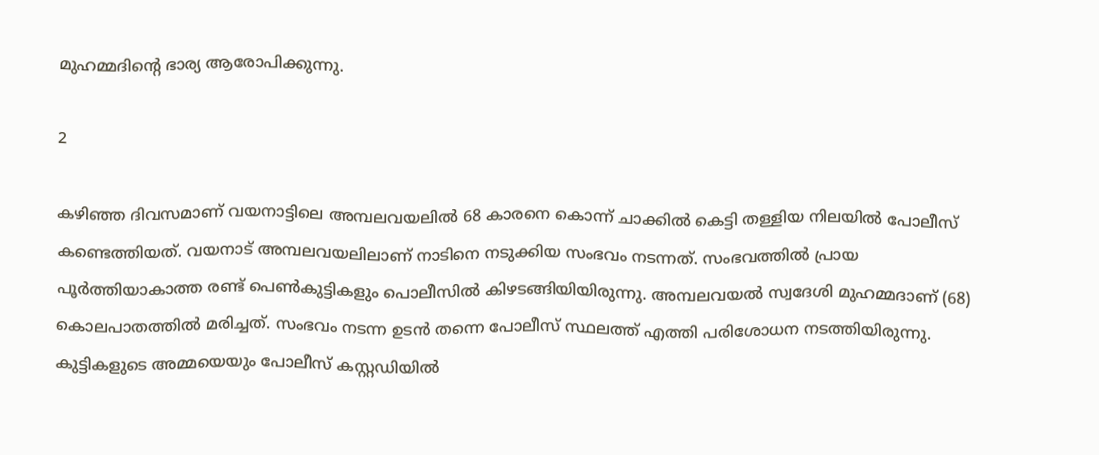മുഹമ്മദിന്റെ ഭാര്യ ആരോപിക്കുന്നു.

2

കഴിഞ്ഞ ദിവസമാണ് വയനാട്ടിലെ അമ്പലവയലില്‍ 68 കാരനെ കൊന്ന് ചാക്കിൽ കെട്ടി തള്ളിയ നിലയില്‍ പോലീസ് കണ്ടെത്തിയത്. വയനാട് അമ്പലവയലിലാണ് നാടിനെ നടുക്കിയ സംഭവം നടന്നത്. സംഭവത്തിൽ പ്രായ പൂർത്തിയാകാത്ത രണ്ട് പെൺകുട്ടികളും പൊലീസിൽ കിഴടങ്ങിയിയിരുന്നു. അമ്പലവയൽ സ്വദേശി മുഹമ്മദാണ് (68) കൊലപാതത്തിൽ മരിച്ചത്. സംഭവം നടന്ന ഉടൻ തന്നെ പോലീസ് സ്ഥലത്ത് എത്തി പരിശോധന നടത്തിയിരുന്നു. കുട്ടികളുടെ അമ്മയെയും പോലീസ് കസ്റ്റഡിയിൽ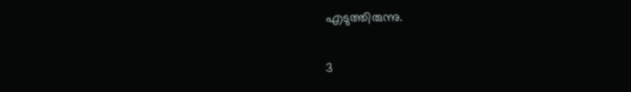എടുത്തിരുന്നു.

3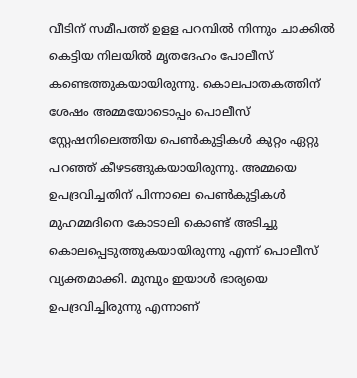വീടിന് സമീപത്ത് ഉളള പറമ്പിൽ നിന്നും ചാക്കിൽ കെട്ടിയ നിലയിൽ മൃതദേഹം പോലീസ് കണ്ടെത്തുകയായിരുന്നു. കൊലപാതകത്തിന് ശേഷം അമ്മയോടൊപ്പം പൊലീസ് സ്റ്റേഷനിലെത്തിയ പെൺകുട്ടികൾ കുറ്റം ഏറ്റു പറഞ്ഞ് കീഴടങ്ങുകയായിരുന്നു. അമ്മയെ ഉപദ്രവിച്ചതിന് പിന്നാലെ പെൺകുട്ടികൾ മുഹമ്മദിനെ കോടാലി കൊണ്ട് അടിച്ചു കൊലപ്പെടുത്തുകയായിരുന്നു എന്ന് പൊലീസ് വ്യക്തമാക്കി. മുമ്പും ഇയാൾ ഭാര്യയെ ഉപദ്രവിച്ചിരുന്നു എന്നാണ്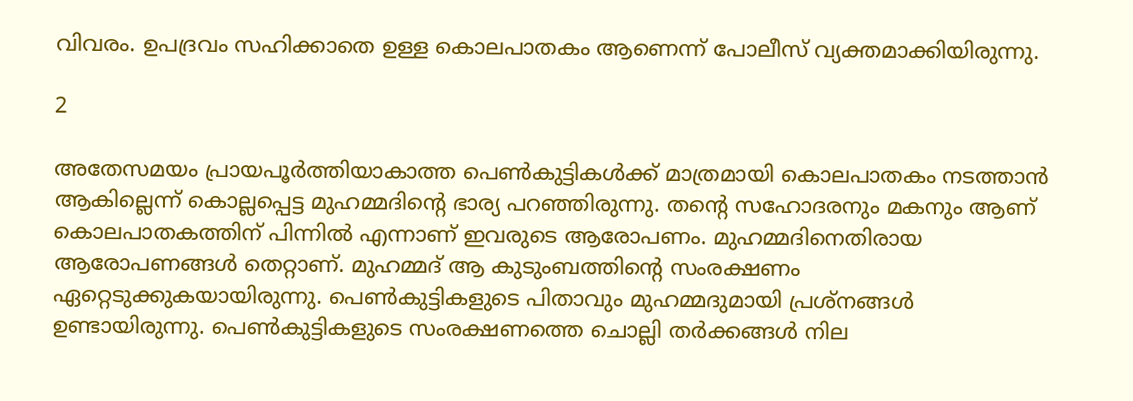വിവരം. ഉപദ്രവം സഹിക്കാതെ ഉള്ള കൊലപാതകം ആണെന്ന് പോലീസ് വ്യക്തമാക്കിയിരുന്നു.

2

അതേസമയം പ്രായപൂർത്തിയാകാത്ത പെൺകുട്ടികൾക്ക് മാത്രമായി കൊലപാതകം നടത്താൻ ആകില്ലെന്ന് കൊല്ലപ്പെട്ട മുഹമ്മദിന്‍റെ ഭാര്യ പറഞ്ഞിരുന്നു. തന്‍റെ സഹോദരനും മകനും ആണ് കൊലപാതകത്തിന് പിന്നിൽ എന്നാണ് ഇവരുടെ ആരോപണം. മുഹമ്മദിനെതിരായ ആരോപണങ്ങൾ തെറ്റാണ്. മുഹമ്മദ് ആ കുടുംബത്തിന്റെ സംരക്ഷണം ഏറ്റെടുക്കുകയായിരുന്നു. പെൺകുട്ടികളുടെ പിതാവും മുഹമ്മദുമായി പ്രശ്നങ്ങൾ ഉണ്ടായിരുന്നു. പെൺകുട്ടികളുടെ സംരക്ഷണത്തെ ചൊല്ലി തർക്കങ്ങൾ നില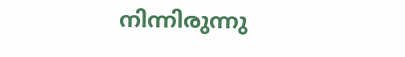നിന്നിരുന്നു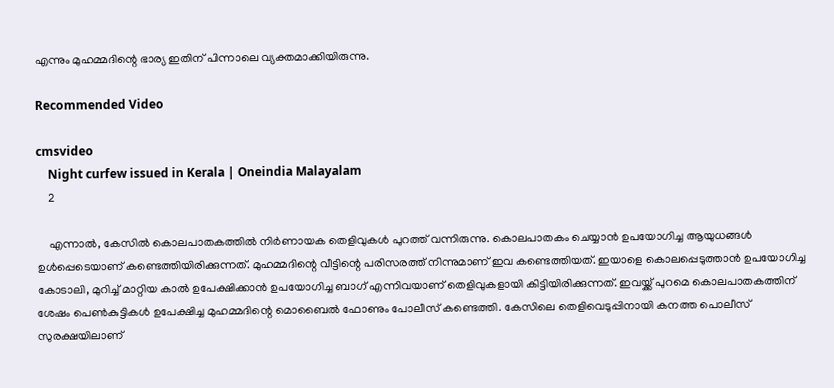എന്നും മുഹമ്മദിന്റെ ഭാര്യ ഇതിന് പിന്നാലെ വ്യക്തമാക്കിയിരുന്നു.

Recommended Video

cmsvideo
    Night curfew issued in Kerala | Oneindia Malayalam
    2

    എന്നാൽ, കേസിൽ കൊലപാതകത്തിൽ നിർണായക തെളിവുകൾ പുറത്ത് വന്നിരുന്നു. കൊലപാതകം ചെയ്യാൻ ഉപയോഗിച്ച ആയുധങ്ങൾ ഉൾപ്പെടെയാണ് കണ്ടെത്തിയിരിക്കുന്നത്. മുഹമ്മദിന്റെ വീട്ടിന്റെ പരിസരത്ത് നിന്നുമാണ് ഇവ കണ്ടെത്തിയത്. ഇയാളെ കൊലപ്പെടുത്താൻ ഉപയോഗിച്ച കോടാലി, മുറിച്ച് മാറ്റിയ കാൽ ഉപേക്ഷിക്കാൻ ഉപയോഗിച്ച ബാഗ് എന്നിവയാണ് തെളിവുകളായി കിട്ടിയിരിക്കുന്നത്. ഇവയ്ക്ക് പുറമെ കൊലപാതകത്തിന് ശേഷം പെൺകുട്ടികൾ ഉപേക്ഷിച്ച മുഹമ്മദിന്റെ മൊബൈൽ ഫോണും പോലീസ് കണ്ടെത്തി. കേസിലെ തെളിവെടുപ്പിനായി കനത്ത പൊലീസ് സുരക്ഷയിലാണ്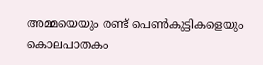അമ്മയെയും രണ്ട് പെൺകുട്ടികളെയും കൊലപാതകം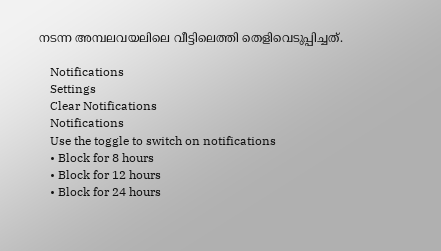നടന്ന അമ്പലവയലിലെ വീട്ടിലെത്തി തെളിവെടുപ്പിച്ചത്.

    Notifications
    Settings
    Clear Notifications
    Notifications
    Use the toggle to switch on notifications
    • Block for 8 hours
    • Block for 12 hours
    • Block for 24 hours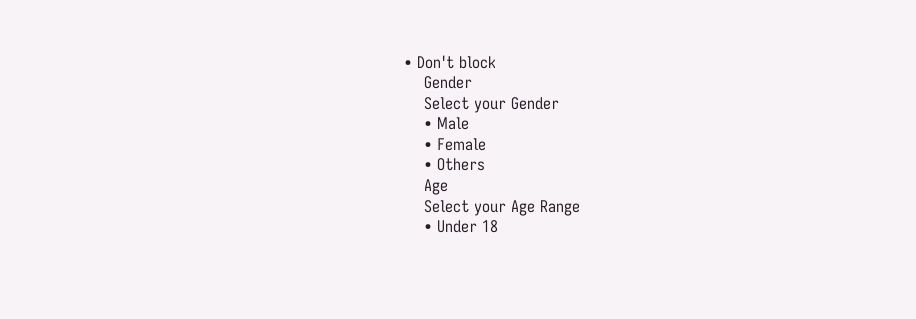• Don't block
    Gender
    Select your Gender
    • Male
    • Female
    • Others
    Age
    Select your Age Range
    • Under 18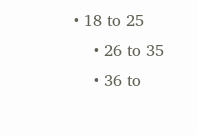• 18 to 25
    • 26 to 35
    • 36 to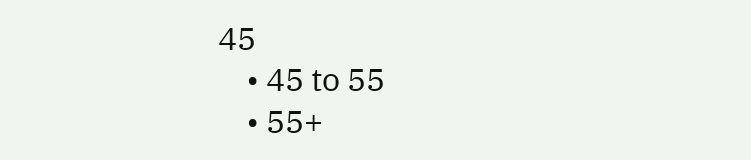45
    • 45 to 55
    • 55+